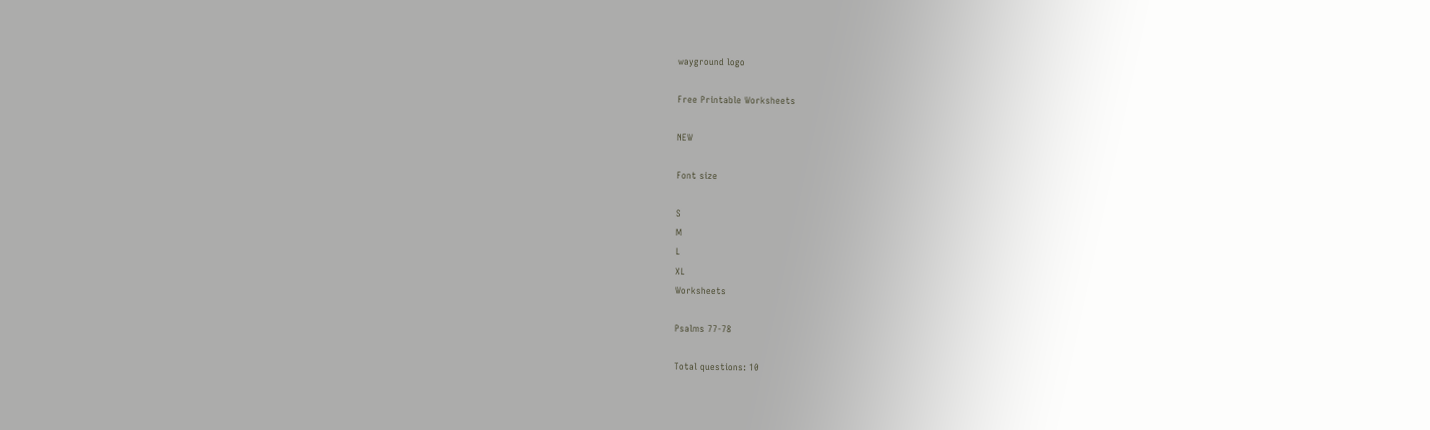wayground logo

Free Printable Worksheets

NEW

Font size

S
M
L
XL
Worksheets

Psalms 77-78

Total questions: 10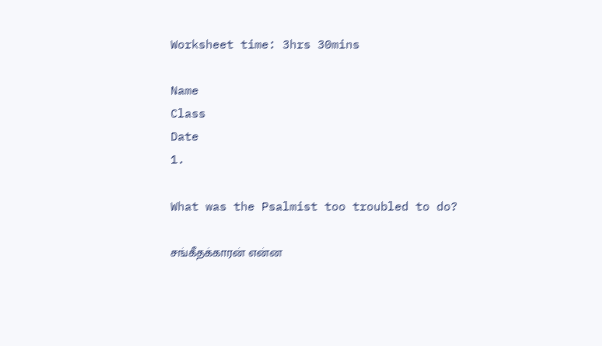Worksheet time: 3hrs 30mins

Name
Class
Date
1.

What was the Psalmist too troubled to do?

சங்கீதக்காரன் என்ன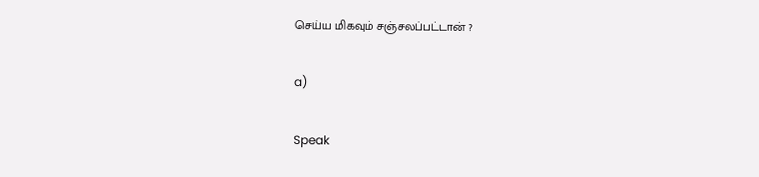செய்ய மிகவும் சஞ்சலப்பட்டான் ?

a)

Speak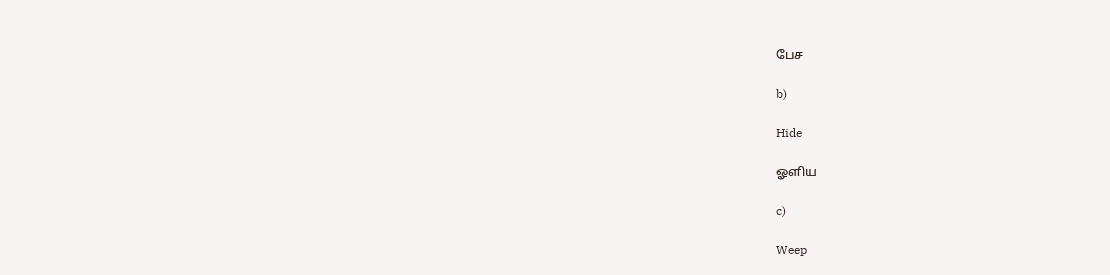பேச

b)

Hide

ஓளிய

c)

Weep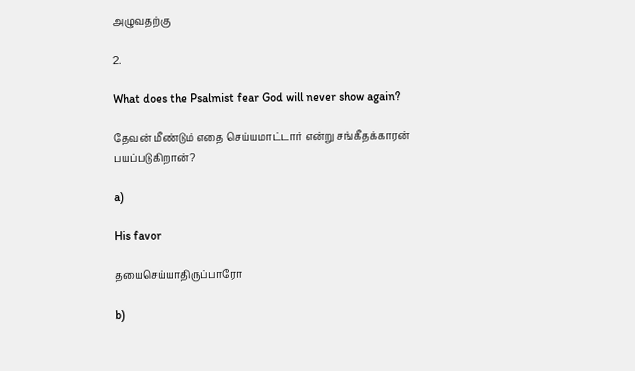அழுவதற்கு

2.

What does the Psalmist fear God will never show again?

தேவன் மீண்டும் எதை செய்யமாட்டார் என்று சங்கீதக்காரன் பயப்படுகிறான்?

a)

His favor

தயைசெய்யாதிருப்பாரோ

b)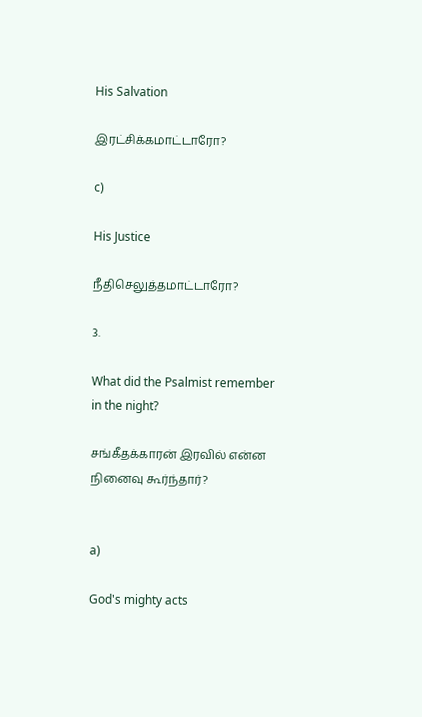His Salvation

இரட்சிக்கமாட்டாரோ?

c)

His Justice

நீதிசெலுத்தமாட்டாரோ?

3.

What did the Psalmist remember in the night?

சங்கீதக்காரன் இரவில் என்ன நினைவு கூர்ந்தார்?


a)

God's mighty acts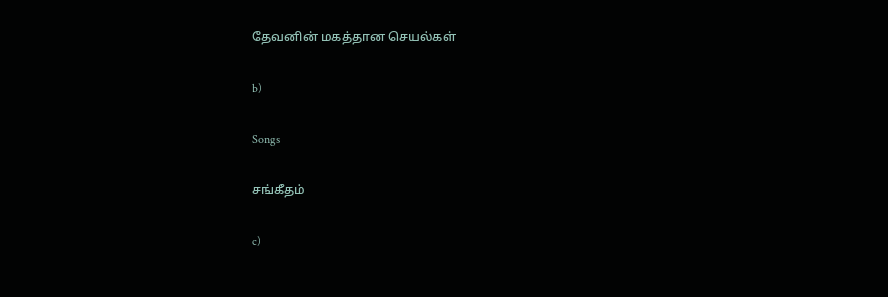தேவனின் மகத்தான செயல்கள்

b)

Songs

சங்கீதம்

c)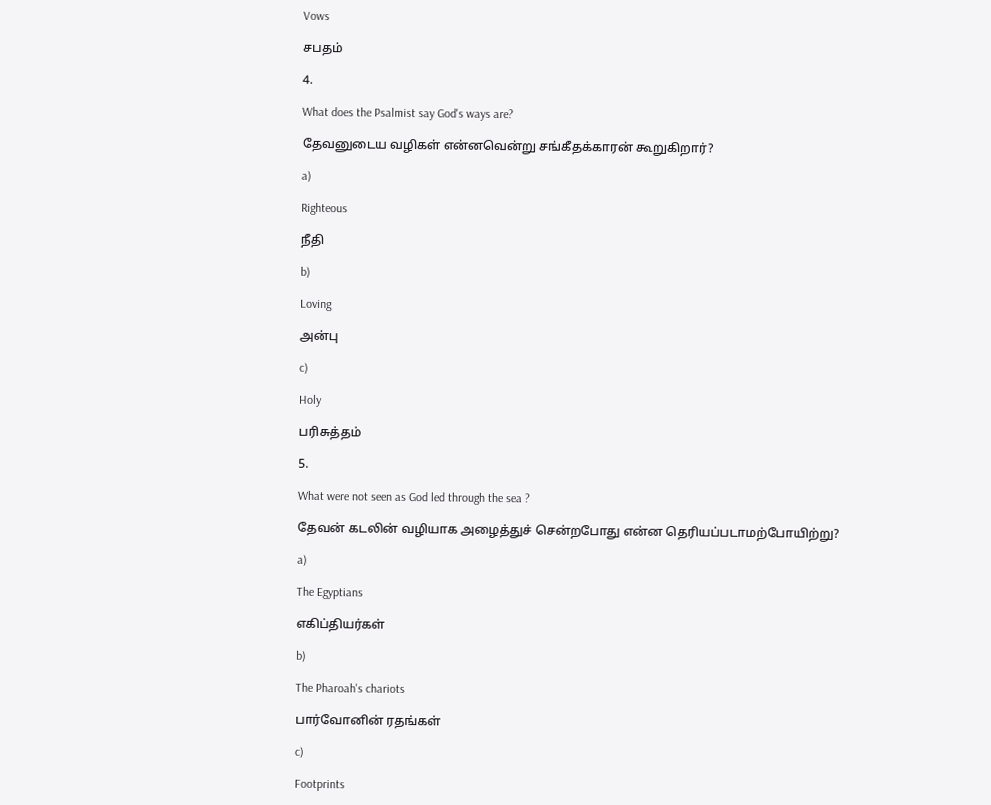Vows

சபதம்

4.

What does the Psalmist say God's ways are?

தேவனுடைய வழிகள் என்னவென்று சங்கீதக்காரன் கூறுகிறார்?

a)

Righteous

நீதி

b)

Loving

அன்பு

c)

Holy

பரிசுத்தம்

5.

What were not seen as God led through the sea ?

தேவன் கடலின் வழியாக அழைத்துச் சென்றபோது என்ன தெரியப்படாமற்போயிற்று?

a)

The Egyptians

எகிப்தியர்கள்

b)

The Pharoah's chariots

பார்வோனின் ரதங்கள்

c)

Footprints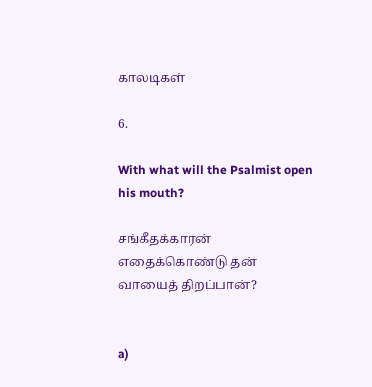காலடிகள்

6.

With what will the Psalmist open his mouth?

சங்கீதக்காரன் எதைக்கொண்டு தன் வாயைத் திறப்பான்?


a)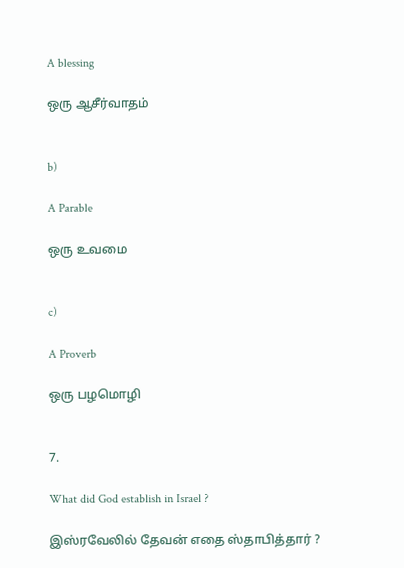A blessing

ஒரு ஆசீர்வாதம்


b)

A Parable

ஒரு உவமை


c)

A Proverb

ஒரு பழமொழி


7.

What did God establish in Israel ?

இஸ்ரவேலில் தேவன் எதை ஸ்தாபித்தார் ?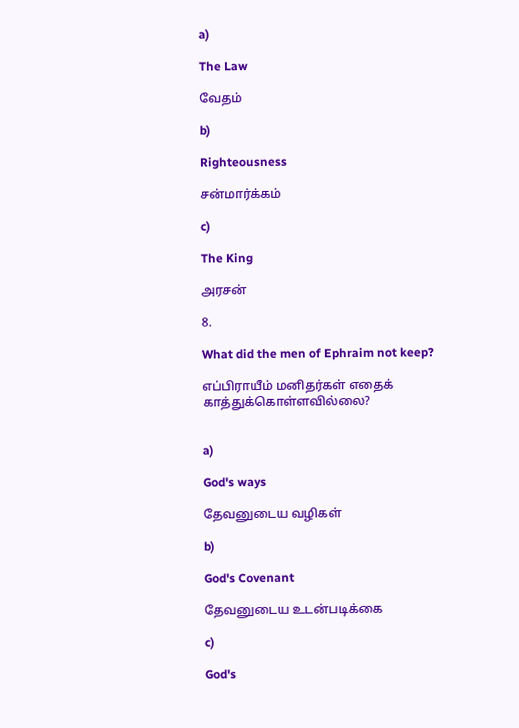a)

The Law

வேதம்

b)

Righteousness

சன்மார்க்கம்

c)

The King

அரசன்

8.

What did the men of Ephraim not keep?

எப்பிராயீம் மனிதர்கள் எதைக் காத்துக்கொள்ளவில்லை?


a)

God's ways

தேவனுடைய வழிகள்

b)

God's Covenant

தேவனுடைய உடன்படிக்கை

c)

God's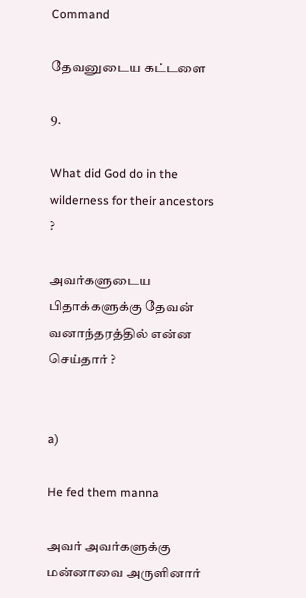Command

தேவனுடைய கட்டளை

9.

What did God do in the wilderness for their ancestors ?

அவர்களுடைய பிதாக்களுக்கு தேவன் வனாந்தரத்தில் என்ன செய்தார் ?


a)

He fed them manna

அவர் அவர்களுக்கு மன்னாவை அருளினார்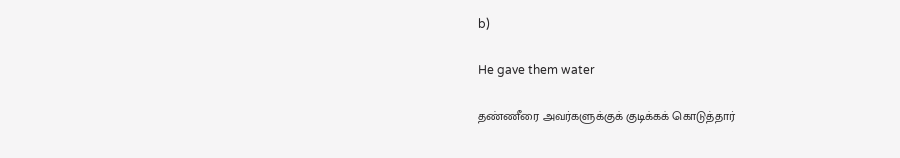b)

He gave them water

தண்ணீரை அவர்களுக்குக் குடிக்கக் கொடுத்தார்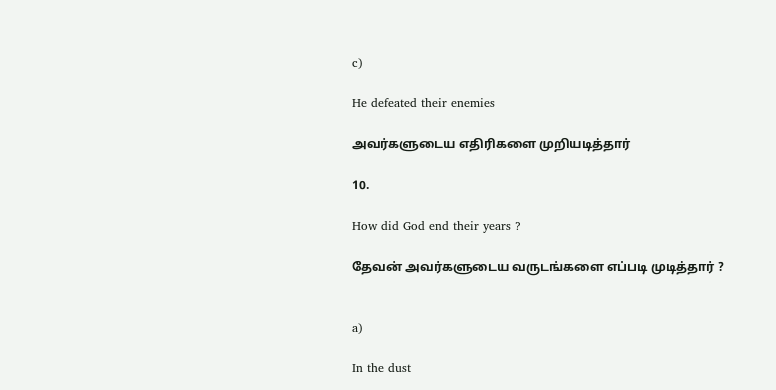c)

He defeated their enemies

அவர்களுடைய எதிரிகளை முறியடித்தார்

10.

How did God end their years ?

தேவன் அவர்களுடைய வருடங்களை எப்படி முடித்தார் ?


a)

In the dust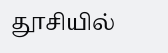தூசியில்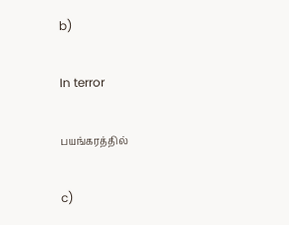b)

In terror

பயங்கரத்தில்

c)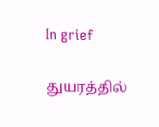In grief

துயரத்தில்